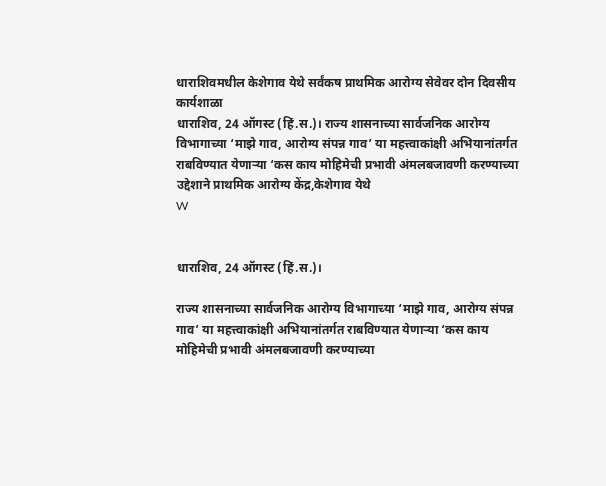धाराशिवमधील केशेगाव येथे सर्वंकष प्राथमिक आरोग्य सेवेवर दोन दिवसीय कार्यशाळा
धाराशिव, 24 ऑगस्ट (हिं.स.)। राज्य शासनाच्या सार्वजनिक आरोग्य विभागाच्या ‘माझे गाव, आरोग्य संपन्न गाव’ या महत्त्वाकांक्षी अभियानांतर्गत राबविण्यात येणाऱ्या ‘कस काय मोहिमेची प्रभावी अंमलबजावणी करण्याच्या उद्देशाने प्राथमिक आरोग्य केंद्र,केशेगाव येथे
W


धाराशिव, 24 ऑगस्ट (हिं.स.)।

राज्य शासनाच्या सार्वजनिक आरोग्य विभागाच्या ‘माझे गाव, आरोग्य संपन्न गाव’ या महत्त्वाकांक्षी अभियानांतर्गत राबविण्यात येणाऱ्या ‘कस काय मोहिमेची प्रभावी अंमलबजावणी करण्याच्या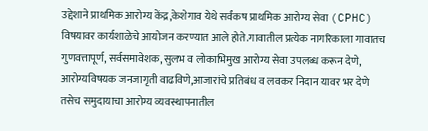उद्देशाने प्राथमिक आरोग्य केंद्र,केशेगाव येथे सर्वंकष प्राथमिक आरोग्य सेवा (CPHC) विषयावर कार्यशाळेचे आयोजन करण्यात आले होते.गावातील प्रत्येक नागरिकाला गावातच गुणवत्तापूर्ण, सर्वसमावेशक,सुलभ व लोकाभिमुख आरोग्य सेवा उपलब्ध करून देणे, आरोग्यविषयक जनजागृती वाढविणे,आजारांचे प्रतिबंध व लवकर निदान यावर भर देणे तसेच समुदायाचा आरोग्य व्यवस्थापनातील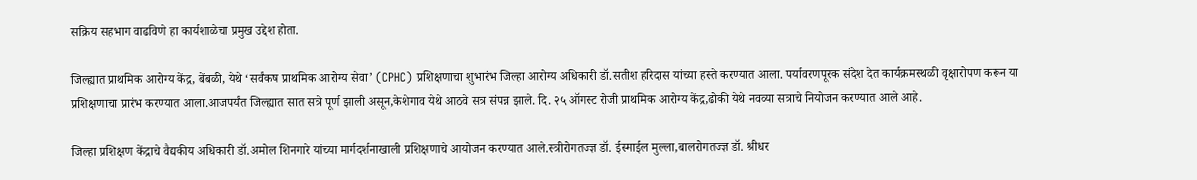सक्रिय सहभाग वाढविणे हा कार्यशाळेचा प्रमुख उद्देश होता.

जिल्ह्यात प्राथमिक आरोग्य केंद्र, बेंबळी, येथे ‘सर्वंकष प्राथमिक आरोग्य सेवा’ (CPHC) प्रशिक्षणाचा शुभारंभ जिल्हा आरोग्य अधिकारी डॉ.सतीश हरिदास यांच्या हस्ते करण्यात आला. पर्यावरणपूरक संदेश देत कार्यक्रमस्थळी वृक्षारोपण करून या प्रशिक्षणाचा प्रारंभ करण्यात आला.आजपर्यंत जिल्ह्यात सात सत्रे पूर्ण झाली असून,केशेगाव येथे आठवे सत्र संपन्न झाले. दि. २५ ऑगस्ट रोजी प्राथमिक आरोग्य केंद्र,ढोकी येथे नवव्या सत्राचे नियोजन करण्यात आले आहे.

जिल्हा प्रशिक्षण केंद्राचे वैद्यकीय अधिकारी डॉ.अमोल शिनगारे यांच्या मार्गदर्शनाखाली प्रशिक्षणाचे आयोजन करण्यात आले.स्त्रीरोगतज्ज्ञ डॉ. ईस्माईल मुल्ला,बालरोगतज्ज्ञ डॉ. श्रीधर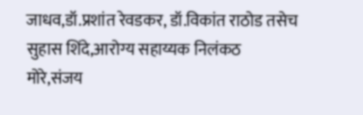जाधव,डॉ.प्रशांत रेवडकर, डॉ.विकांत राठोड तसेच सुहास शिंदे,आरोग्य सहाय्यक निलंकठ मोरे,संजय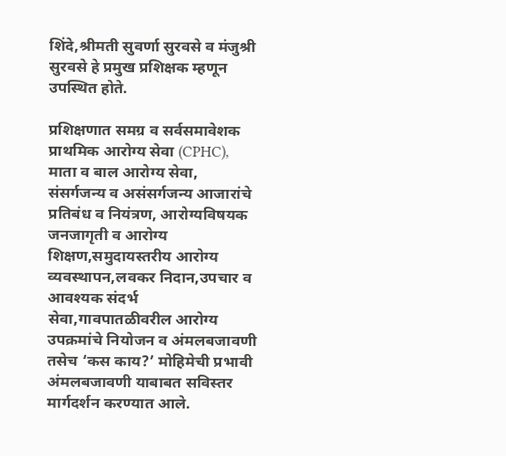शिंदे,श्रीमती सुवर्णा सुरवसे व मंजुश्री सुरवसे हे प्रमुख प्रशिक्षक म्हणून उपस्थित होते.

प्रशिक्षणात समग्र व सर्वसमावेशक प्राथमिक आरोग्य सेवा (CPHC), माता व बाल आरोग्य सेवा, संसर्गजन्य व असंसर्गजन्य आजारांचे प्रतिबंध व नियंत्रण, आरोग्यविषयक जनजागृती व आरोग्य शिक्षण,समुदायस्तरीय आरोग्य व्यवस्थापन,लवकर निदान,उपचार व आवश्यक संदर्भ सेवा,गावपातळीवरील आरोग्य उपक्रमांचे नियोजन व अंमलबजावणी तसेच ‘कस काय?’ मोहिमेची प्रभावी अंमलबजावणी याबाबत सविस्तर मार्गदर्शन करण्यात आले.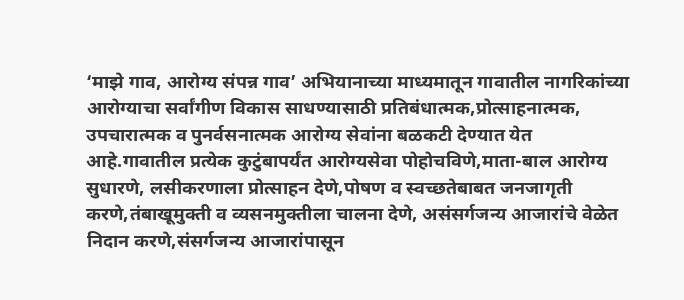‘माझे गाव, आरोग्य संपन्न गाव’ अभियानाच्या माध्यमातून गावातील नागरिकांच्या आरोग्याचा सर्वांगीण विकास साधण्यासाठी प्रतिबंधात्मक,प्रोत्साहनात्मक, उपचारात्मक व पुनर्वसनात्मक आरोग्य सेवांना बळकटी देण्यात येत आहे.गावातील प्रत्येक कुटुंबापर्यंत आरोग्यसेवा पोहोचविणे,माता-बाल आरोग्य सुधारणे, लसीकरणाला प्रोत्साहन देणे,पोषण व स्वच्छतेबाबत जनजागृती करणे,तंबाखूमुक्ती व व्यसनमुक्तीला चालना देणे, असंसर्गजन्य आजारांचे वेळेत निदान करणे,संसर्गजन्य आजारांपासून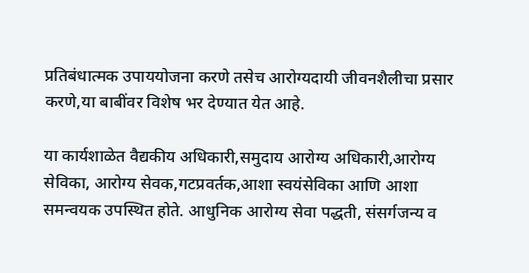प्रतिबंधात्मक उपाययोजना करणे तसेच आरोग्यदायी जीवनशैलीचा प्रसार करणे,या बाबींवर विशेष भर देण्यात येत आहे.

या कार्यशाळेत वैद्यकीय अधिकारी,समुदाय आरोग्य अधिकारी,आरोग्य सेविका, आरोग्य सेवक,गटप्रवर्तक,आशा स्वयंसेविका आणि आशा समन्वयक उपस्थित होते. आधुनिक आरोग्य सेवा पद्धती, संसर्गजन्य व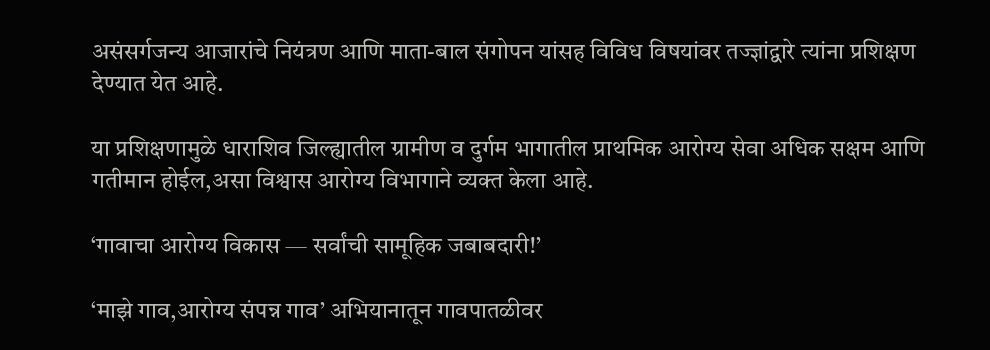असंसर्गजन्य आजारांचे नियंत्रण आणि माता-बाल संगोपन यांसह विविध विषयांवर तज्ज्ञांद्वारे त्यांना प्रशिक्षण देण्यात येत आहे.

या प्रशिक्षणामुळे धाराशिव जिल्ह्यातील ग्रामीण व दुर्गम भागातील प्राथमिक आरोग्य सेवा अधिक सक्षम आणि गतीमान होईल,असा विश्वास आरोग्य विभागाने व्यक्त केला आहे.

‘गावाचा आरोग्य विकास — सर्वांची सामूहिक जबाबदारी!’

‘माझे गाव,आरोग्य संपन्न गाव’ अभियानातून गावपातळीवर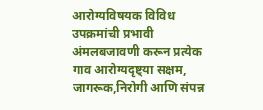आरोग्यविषयक विविध उपक्रमांची प्रभावी अंमलबजावणी करून प्रत्येक गाव आरोग्यदृष्ट्या सक्षम, जागरूक,निरोगी आणि संपन्न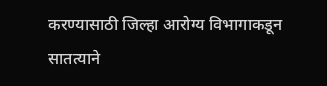करण्यासाठी जिल्हा आरोग्य विभागाकडून सातत्याने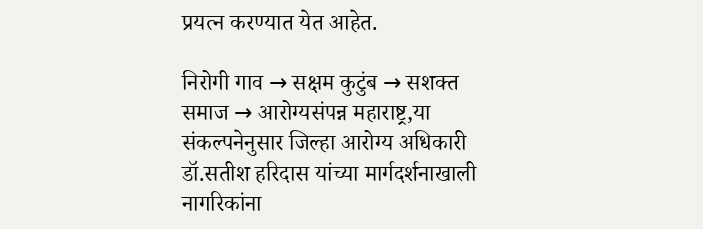प्रयत्न करण्यात येत आहेत.

निरोगी गाव → सक्षम कुटुंब → सशक्त समाज → आरोग्यसंपन्न महाराष्ट्र,या संकल्पनेनुसार जिल्हा आरोग्य अधिकारी डॉ.सतीश हरिदास यांच्या मार्गदर्शनाखाली नागरिकांना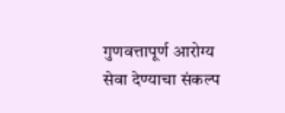गुणवत्तापूर्ण आरोग्य सेवा देण्याचा संकल्प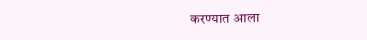करण्यात आला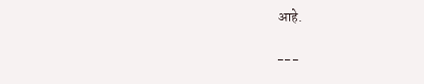आहे.

---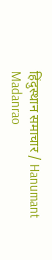हिंदुस्थान समाचार / Hanumant Madanrao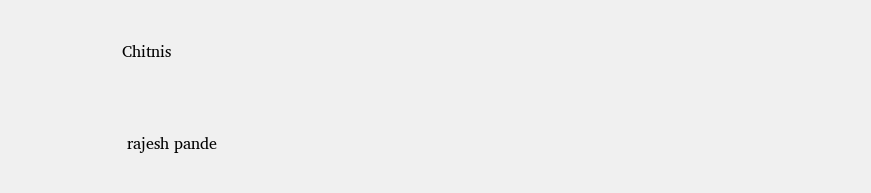Chitnis


 rajesh pande